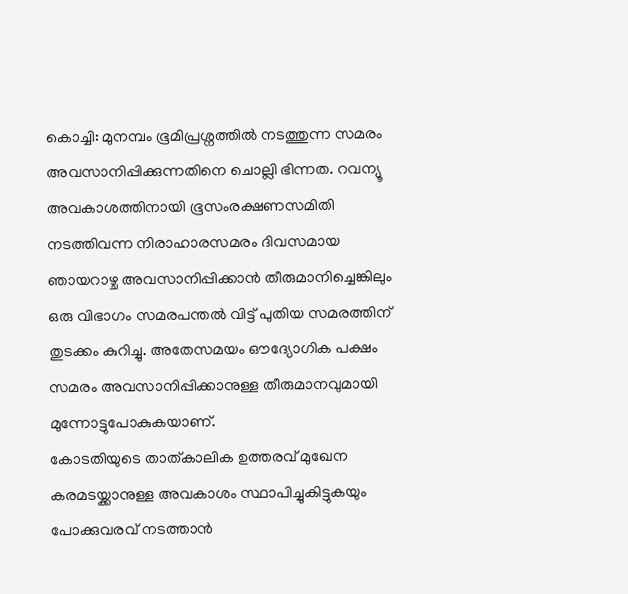കൊച്ചി: മുനമ്പം ഭൂമിപ്രശ്നത്തിൽ നടത്തുന്ന സമരം അവസാനിപ്പിക്കുന്നതിനെ ചൊല്ലി ഭിന്നത. റവന്യൂ അവകാശത്തിനായി ഭൂസംരക്ഷണസമിതി നടത്തിവന്ന നിരാഹാരസമരം ദിവസമായ ഞായറാഴ്ച അവസാനിപ്പിക്കാൻ തീരുമാനിച്ചെങ്കിലും ഒരു വിഭാഗം സമരപന്തൽ വിട്ട് പുതിയ സമരത്തിന് തുടക്കം കുറിച്ചു. അതേസമയം ഔദ്യോഗിക പക്ഷം സമരം അവസാനിപ്പിക്കാനുള്ള തീരുമാനവുമായി മുന്നോട്ടുപോകുകയാണ്.
കോടതിയുടെ താത്കാലിക ഉത്തരവ് മുഖേന കരമടയ്ക്കാനുള്ള അവകാശം സ്ഥാപിച്ചുകിട്ടുകയും പോക്കുവരവ് നടത്താൻ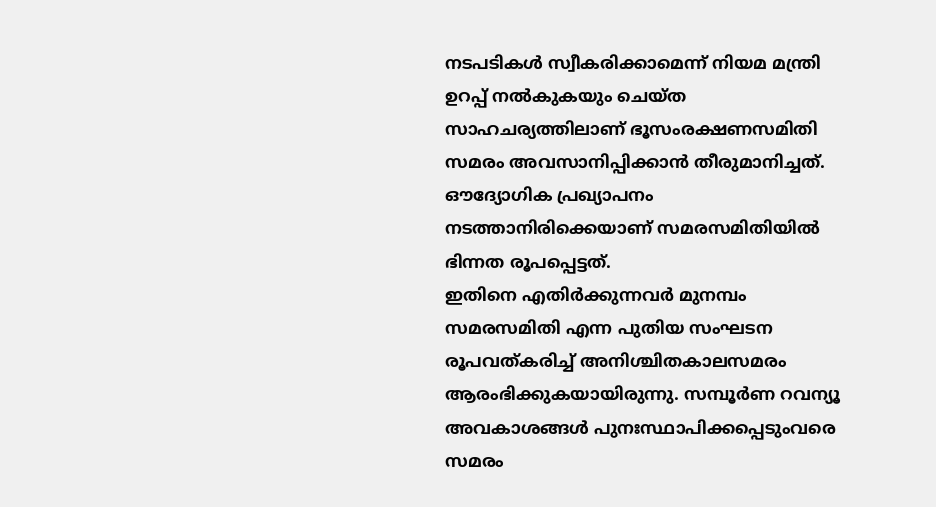നടപടികൾ സ്വീകരിക്കാമെന്ന് നിയമ മന്ത്രി ഉറപ്പ് നൽകുകയും ചെയ്ത സാഹചര്യത്തിലാണ് ഭൂസംരക്ഷണസമിതി സമരം അവസാനിപ്പിക്കാൻ തീരുമാനിച്ചത്. ഔദ്യോഗിക പ്രഖ്യാപനം നടത്താനിരിക്കെയാണ് സമരസമിതിയിൽ ഭിന്നത രൂപപ്പെട്ടത്.
ഇതിനെ എതിർക്കുന്നവർ മുനമ്പം സമരസമിതി എന്ന പുതിയ സംഘടന രൂപവത്കരിച്ച് അനിശ്ചിതകാലസമരം ആരംഭിക്കുകയായിരുന്നു. സമ്പൂർണ റവന്യൂ അവകാശങ്ങൾ പുനഃസ്ഥാപിക്കപ്പെടുംവരെ സമരം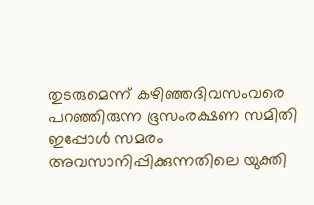തുടരുമെന്ന് കഴിഞ്ഞദിവസംവരെ പറഞ്ഞിരുന്ന ഭൂസംരക്ഷണ സമിതി ഇപ്പോൾ സമരം അവസാനിപ്പിക്കുന്നതിലെ യുക്തി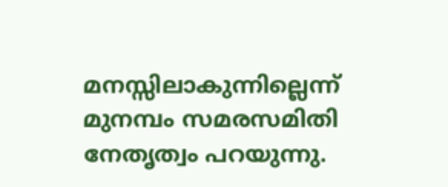മനസ്സിലാകുന്നില്ലെന്ന് മുനമ്പം സമരസമിതി നേതൃത്വം പറയുന്നു.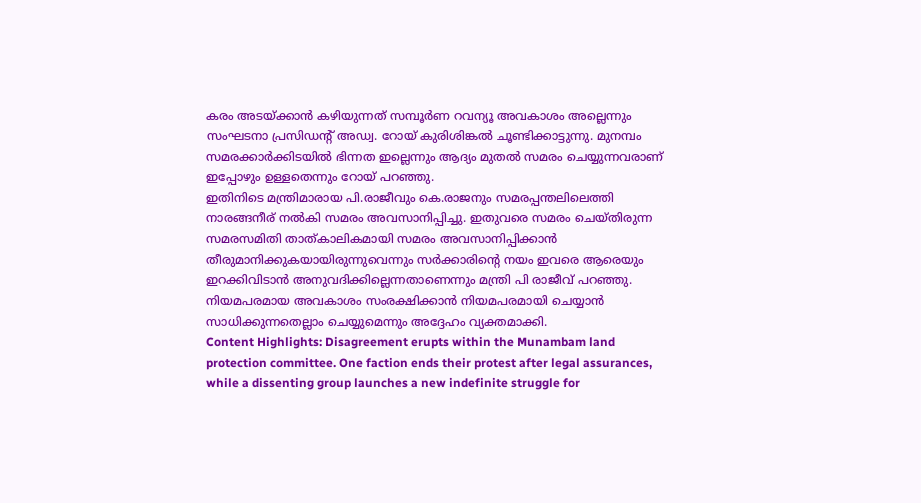കരം അടയ്ക്കാൻ കഴിയുന്നത് സമ്പൂർണ റവന്യൂ അവകാശം അല്ലെന്നും സംഘടനാ പ്രസിഡന്റ് അഡ്വ. റോയ് കുരിശിങ്കൽ ചൂണ്ടിക്കാട്ടുന്നു. മുനമ്പം സമരക്കാർക്കിടയിൽ ഭിന്നത ഇല്ലെന്നും ആദ്യം മുതൽ സമരം ചെയ്യുന്നവരാണ് ഇപ്പോഴും ഉള്ളതെന്നും റോയ് പറഞ്ഞു.
ഇതിനിടെ മന്ത്രിമാരായ പി.രാജീവും കെ.രാജനും സമരപ്പന്തലിലെത്തി നാരങ്ങനീര് നൽകി സമരം അവസാനിപ്പിച്ചു. ഇതുവരെ സമരം ചെയ്തിരുന്ന സമരസമിതി താത്കാലികമായി സമരം അവസാനിപ്പിക്കാൻ തീരുമാനിക്കുകയായിരുന്നുവെന്നും സർക്കാരിന്റെ നയം ഇവരെ ആരെയും ഇറക്കിവിടാൻ അനുവദിക്കില്ലെന്നതാണെന്നും മന്ത്രി പി രാജീവ് പറഞ്ഞു. നിയമപരമായ അവകാശം സംരക്ഷിക്കാൻ നിയമപരമായി ചെയ്യാൻ സാധിക്കുന്നതെല്ലാം ചെയ്യുമെന്നും അദ്ദേഹം വ്യക്തമാക്കി.
Content Highlights: Disagreement erupts within the Munambam land protection committee. One faction ends their protest after legal assurances, while a dissenting group launches a new indefinite struggle for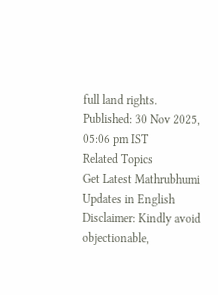full land rights.
Published: 30 Nov 2025, 05:06 pm IST
Related Topics
Get Latest Mathrubhumi Updates in English
Disclaimer: Kindly avoid objectionable,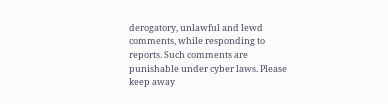derogatory, unlawful and lewd comments, while responding to reports. Such comments are punishable under cyber laws. Please keep away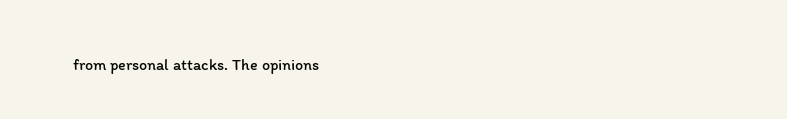from personal attacks. The opinions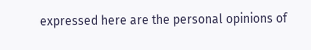expressed here are the personal opinions of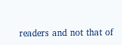readers and not that of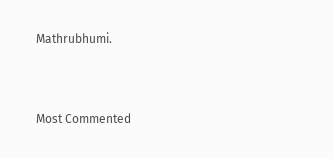Mathrubhumi.



Most Commented